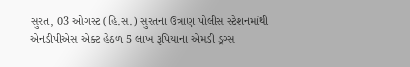સુરત, 03 ઓગસ્ટ (હિ.સ.) સુરતના ઉત્રાણ પોલીસ સ્ટેશનમાંથી એનડીપીએસ એક્ટ હેઠળ 5 લાખ રૂપિયાના એમડી ડ્રગ્સ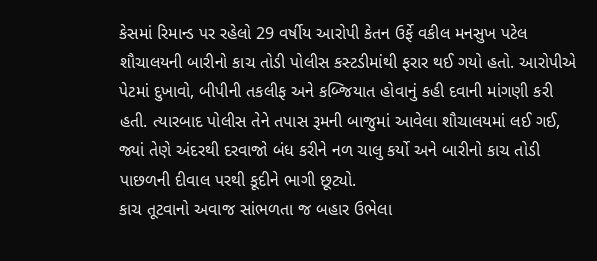કેસમાં રિમાન્ડ પર રહેલો 29 વર્ષીય આરોપી કેતન ઉર્ફે વકીલ મનસુખ પટેલ શૌચાલયની બારીનો કાચ તોડી પોલીસ કસ્ટડીમાંથી ફરાર થઈ ગયો હતો. આરોપીએ પેટમાં દુખાવો, બીપીની તકલીફ અને કબ્જિયાત હોવાનું કહી દવાની માંગણી કરી હતી. ત્યારબાદ પોલીસ તેને તપાસ રૂમની બાજુમાં આવેલા શૌચાલયમાં લઈ ગઈ, જ્યાં તેણે અંદરથી દરવાજો બંધ કરીને નળ ચાલુ કર્યો અને બારીનો કાચ તોડી પાછળની દીવાલ પરથી કૂદીને ભાગી છૂટ્યો.
કાચ તૂટવાનો અવાજ સાંભળતા જ બહાર ઉભેલા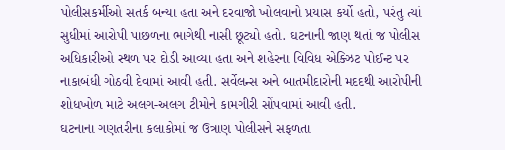પોલીસકર્મીઓ સતર્ક બન્યા હતા અને દરવાજો ખોલવાનો પ્રયાસ કર્યો હતો, પરંતુ ત્યાં સુધીમાં આરોપી પાછળના ભાગેથી નાસી છૂટ્યો હતો. ઘટનાની જાણ થતાં જ પોલીસ અધિકારીઓ સ્થળ પર દોડી આવ્યા હતા અને શહેરના વિવિધ એક્ઝિટ પોઈન્ટ પર નાકાબંધી ગોઠવી દેવામાં આવી હતી. સર્વેલન્સ અને બાતમીદારોની મદદથી આરોપીની શોધખોળ માટે અલગ-અલગ ટીમોને કામગીરી સોંપવામાં આવી હતી.
ઘટનાના ગણતરીના કલાકોમાં જ ઉત્રાણ પોલીસને સફળતા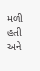મળી હતી અને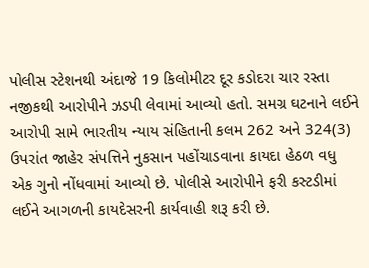પોલીસ સ્ટેશનથી અંદાજે 19 કિલોમીટર દૂર કડોદરા ચાર રસ્તા નજીકથી આરોપીને ઝડપી લેવામાં આવ્યો હતો. સમગ્ર ઘટનાને લઈને આરોપી સામે ભારતીય ન્યાય સંહિતાની કલમ 262 અને 324(3) ઉપરાંત જાહેર સંપત્તિને નુકસાન પહોંચાડવાના કાયદા હેઠળ વધુ એક ગુનો નોંધવામાં આવ્યો છે. પોલીસે આરોપીને ફરી કસ્ટડીમાં લઈને આગળની કાયદેસરની કાર્યવાહી શરૂ કરી છે.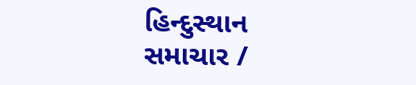હિન્દુસ્થાન સમાચાર /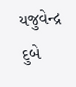યજુવેન્દ્ર દુબે